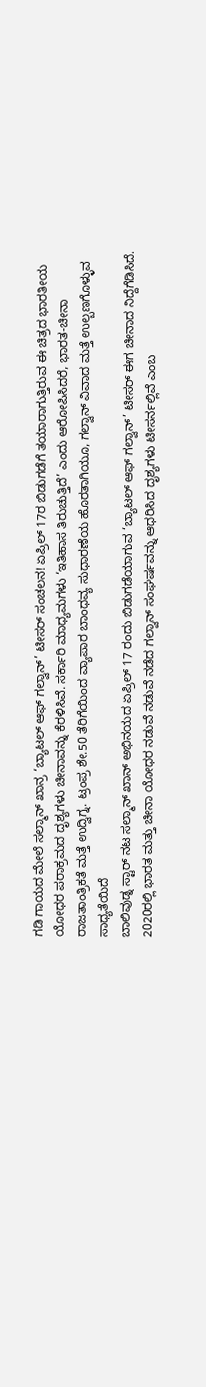ಗಡಿ ಗಾಯದ ಮೇಲೆ ಸಲ್ಮಾನ್ ಖಾನ್ರ ‘ಬ್ಯಾಟಲ್ ಆಫ್ ಗಲ್ವಾನ್’ ಟೀಸರ್ ಸಂಚಲನ! ಏಪ್ರಿಲ್ 17ರ ಬಿಡುಗಡೆಗೆ ತಯಾರಾಗುತ್ತಿರುವ ಈ ಚಿತ್ರದ ಭಾರತೀಯ ಯೋಧರ ಪರಾಕ್ರಮದ ದೃಶ್ಯಗಳು ಚೀನಾವನ್ನು ಕೆರಳಿಸಿವೆ. ಸರ್ಕಾರಿ ಮಾಧ್ಯಮಗಳು ‘ಇತಿಹಾಸ ತಿರುಚುತ್ತಿದೆ’ ಎಂದು ಆರೋಪಿಸಿದರೆ, ಭಾರತ-ಚೀನಾ ರಾಜತಾಂತ್ರಿಕತೆ ಮತ್ತೆ ಉದ್ವಿಗ್ನ. ಟ್ರಂಪ್ರ ಶೇ.50 ತೆರಿಗೆಯಿಂದ ವ್ಯಾಪಾರ ಬಾಂಧವ್ಯ ಸುಧಾರಣೆಯ ಹೊರತಾಗಿಯೂ, ಗಲ್ವಾನ್ ವಿವಾದ ಮತ್ತೆ ಉಲ್ಬಣಗೊಳ್ಳುವ ಸಾಧ್ಯತೆಯಿದೆ
ಬಾಲಿವುಡ್ನ ಸ್ಟಾರ್ ನಟ ಸಲ್ಮಾನ್ ಖಾನ್ ಅಭಿನಯದ ಏಪ್ರಿಲ್ 17 ರಂದು ಬಿಡುಗಡೆಯಾಗುವ ‘ಬ್ಯಾಟಲ್ ಆಫ್ ಗಲ್ವಾನ್’ ಟೀಸರ್ ಈಗ ಚೀನಾದ ನಿದ್ದೆಗೆಡಿಸಿದೆ. 2020ರಲ್ಲಿ ಭಾರತ ಮತ್ತು ಚೀನಾ ಯೋಧರ ನಡುವೆ ನಡುವೆ ನಡೆದ ಗಲ್ವಾನ್ ಸಂಘರ್ಷವನ್ನು ಆಧರಿಸಿದ ದೃಶ್ಯಗಳು ಟೀಸರ್ನಲ್ಲಿವೆ ಎಂಬ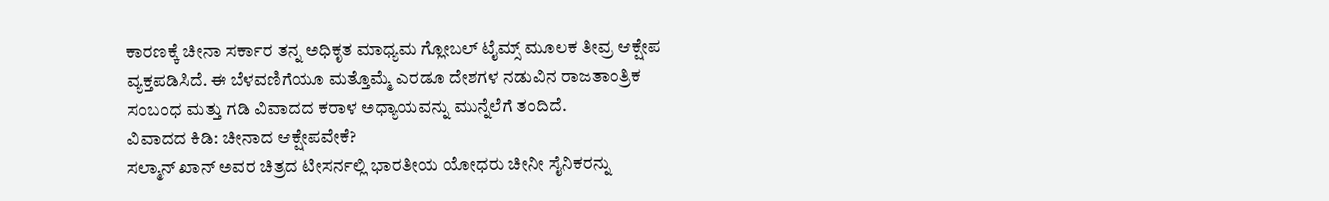ಕಾರಣಕ್ಕೆ ಚೀನಾ ಸರ್ಕಾರ ತನ್ನ ಅಧಿಕೃತ ಮಾಧ್ಯಮ ಗ್ಲೋಬಲ್ ಟೈಮ್ಸ್ ಮೂಲಕ ತೀವ್ರ ಆಕ್ಷೇಪ ವ್ಯಕ್ತಪಡಿಸಿದೆ. ಈ ಬೆಳವಣಿಗೆಯೂ ಮತ್ತೊಮ್ಮೆ ಎರಡೂ ದೇಶಗಳ ನಡುವಿನ ರಾಜತಾಂತ್ರಿಕ ಸಂಬಂಧ ಮತ್ತು ಗಡಿ ವಿವಾದದ ಕರಾಳ ಅಧ್ಯಾಯವನ್ನು ಮುನ್ನೆಲೆಗೆ ತಂದಿದೆ.
ವಿವಾದದ ಕಿಡಿ: ಚೀನಾದ ಆಕ್ಷೇಪವೇಕೆ?
ಸಲ್ಮಾನ್ ಖಾನ್ ಅವರ ಚಿತ್ರದ ಟೀಸರ್ನಲ್ಲಿ ಭಾರತೀಯ ಯೋಧರು ಚೀನೀ ಸೈನಿಕರನ್ನು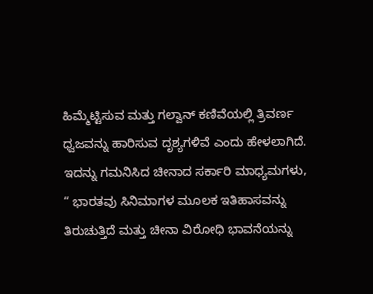ಹಿಮ್ಮೆಟ್ಟಿಸುವ ಮತ್ತು ಗಲ್ವಾನ್ ಕಣಿವೆಯಲ್ಲಿ ತ್ರಿವರ್ಣ ಧ್ವಜವನ್ನು ಹಾರಿಸುವ ದೃಶ್ಯಗಳಿವೆ ಎಂದು ಹೇಳಲಾಗಿದೆ. ಇದನ್ನು ಗಮನಿಸಿದ ಚೀನಾದ ಸರ್ಕಾರಿ ಮಾಧ್ಯಮಗಳು, “ ಭಾರತವು ಸಿನಿಮಾಗಳ ಮೂಲಕ ಇತಿಹಾಸವನ್ನು ತಿರುಚುತ್ತಿದೆ ಮತ್ತು ಚೀನಾ ವಿರೋಧಿ ಭಾವನೆಯನ್ನು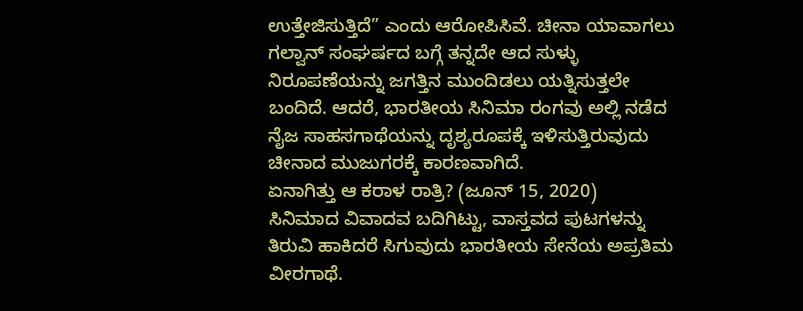ಉತ್ತೇಜಿಸುತ್ತಿದೆ” ಎಂದು ಆರೋಪಿಸಿವೆ. ಚೀನಾ ಯಾವಾಗಲು ಗಲ್ವಾನ್ ಸಂಘರ್ಷದ ಬಗ್ಗೆ ತನ್ನದೇ ಆದ ಸುಳ್ಳು ನಿರೂಪಣೆಯನ್ನು ಜಗತ್ತಿನ ಮುಂದಿಡಲು ಯತ್ನಿಸುತ್ತಲೇ ಬಂದಿದೆ. ಆದರೆ, ಭಾರತೀಯ ಸಿನಿಮಾ ರಂಗವು ಅಲ್ಲಿ ನಡೆದ ನೈಜ ಸಾಹಸಗಾಥೆಯನ್ನು ದೃಶ್ಯರೂಪಕ್ಕೆ ಇಳಿಸುತ್ತಿರುವುದು ಚೀನಾದ ಮುಜುಗರಕ್ಕೆ ಕಾರಣವಾಗಿದೆ.
ಏನಾಗಿತ್ತು ಆ ಕರಾಳ ರಾತ್ರಿ? (ಜೂನ್ 15, 2020)
ಸಿನಿಮಾದ ವಿವಾದವ ಬದಿಗಿಟ್ಟು, ವಾಸ್ತವದ ಪುಟಗಳನ್ನು ತಿರುವಿ ಹಾಕಿದರೆ ಸಿಗುವುದು ಭಾರತೀಯ ಸೇನೆಯ ಅಪ್ರತಿಮ ವೀರಗಾಥೆ.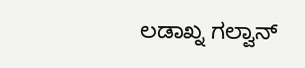ಲಡಾಖ್ನ ಗಲ್ವಾನ್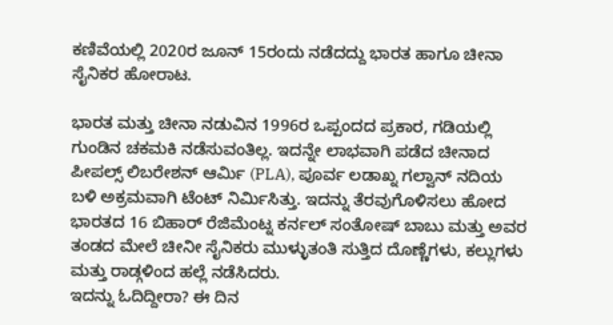ಕಣಿವೆಯಲ್ಲಿ 2020ರ ಜೂನ್ 15ರಂದು ನಡೆದದ್ದು ಭಾರತ ಹಾಗೂ ಚೀನಾ ಸೈನಿಕರ ಹೋರಾಟ.

ಭಾರತ ಮತ್ತು ಚೀನಾ ನಡುವಿನ 1996ರ ಒಪ್ಪಂದದ ಪ್ರಕಾರ, ಗಡಿಯಲ್ಲಿ ಗುಂಡಿನ ಚಕಮಕಿ ನಡೆಸುವಂತಿಲ್ಲ. ಇದನ್ನೇ ಲಾಭವಾಗಿ ಪಡೆದ ಚೀನಾದ ಪೀಪಲ್ಸ್ ಲಿಬರೇಶನ್ ಆರ್ಮಿ (PLA), ಪೂರ್ವ ಲಡಾಖ್ನ ಗಲ್ವಾನ್ ನದಿಯ ಬಳಿ ಅಕ್ರಮವಾಗಿ ಟೆಂಟ್ ನಿರ್ಮಿಸಿತ್ತು. ಇದನ್ನು ತೆರವುಗೊಳಿಸಲು ಹೋದ ಭಾರತದ 16 ಬಿಹಾರ್ ರೆಜಿಮೆಂಟ್ನ ಕರ್ನಲ್ ಸಂತೋಷ್ ಬಾಬು ಮತ್ತು ಅವರ ತಂಡದ ಮೇಲೆ ಚೀನೀ ಸೈನಿಕರು ಮುಳ್ಳುತಂತಿ ಸುತ್ತಿದ ದೊಣ್ಣೆಗಳು, ಕಲ್ಲುಗಳು ಮತ್ತು ರಾಡ್ಗಳಿಂದ ಹಲ್ಲೆ ನಡೆಸಿದರು.
ಇದನ್ನು ಓದಿದ್ದೀರಾ? ಈ ದಿನ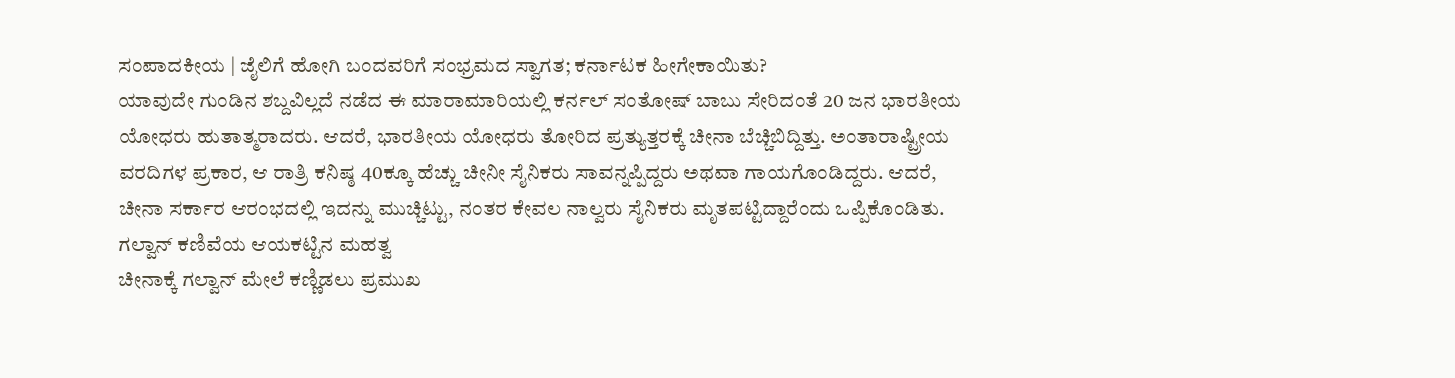ಸಂಪಾದಕೀಯ | ಜೈಲಿಗೆ ಹೋಗಿ ಬಂದವರಿಗೆ ಸಂಭ್ರಮದ ಸ್ವಾಗತ; ಕರ್ನಾಟಕ ಹೀಗೇಕಾಯಿತು?
ಯಾವುದೇ ಗುಂಡಿನ ಶಬ್ದವಿಲ್ಲದೆ ನಡೆದ ಈ ಮಾರಾಮಾರಿಯಲ್ಲಿ ಕರ್ನಲ್ ಸಂತೋಷ್ ಬಾಬು ಸೇರಿದಂತೆ 20 ಜನ ಭಾರತೀಯ ಯೋಧರು ಹುತಾತ್ಮರಾದರು. ಆದರೆ, ಭಾರತೀಯ ಯೋಧರು ತೋರಿದ ಪ್ರತ್ಯುತ್ತರಕ್ಕೆ ಚೀನಾ ಬೆಚ್ಚಿಬಿದ್ದಿತ್ತು. ಅಂತಾರಾಷ್ಟ್ರೀಯ ವರದಿಗಳ ಪ್ರಕಾರ, ಆ ರಾತ್ರಿ ಕನಿಷ್ಠ 40ಕ್ಕೂ ಹೆಚ್ಚು ಚೀನೀ ಸೈನಿಕರು ಸಾವನ್ನಪ್ಪಿದ್ದರು ಅಥವಾ ಗಾಯಗೊಂಡಿದ್ದರು. ಆದರೆ, ಚೀನಾ ಸರ್ಕಾರ ಆರಂಭದಲ್ಲಿ ಇದನ್ನು ಮುಚ್ಚಿಟ್ಟು, ನಂತರ ಕೇವಲ ನಾಲ್ವರು ಸೈನಿಕರು ಮೃತಪಟ್ಟಿದ್ದಾರೆಂದು ಒಪ್ಪಿಕೊಂಡಿತು.
ಗಲ್ವಾನ್ ಕಣಿವೆಯ ಆಯಕಟ್ಟಿನ ಮಹತ್ವ
ಚೀನಾಕ್ಕೆ ಗಲ್ವಾನ್ ಮೇಲೆ ಕಣ್ಣಿಡಲು ಪ್ರಮುಖ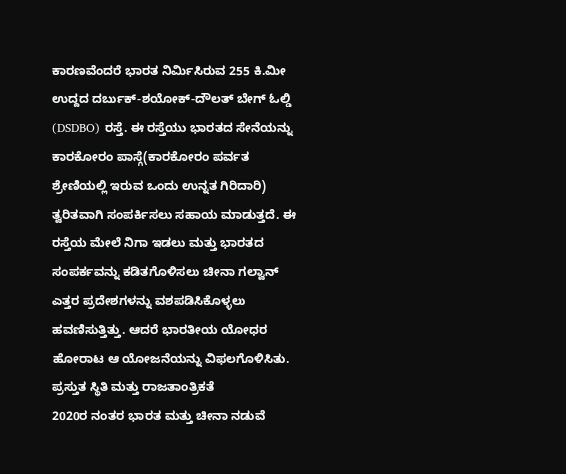ಕಾರಣವೆಂದರೆ ಭಾರತ ನಿರ್ಮಿಸಿರುವ 255 ಕಿ.ಮೀ ಉದ್ದದ ದರ್ಬುಕ್-ಶಯೋಕ್-ದೌಲತ್ ಬೇಗ್ ಓಲ್ಡಿ (DSDBO) ರಸ್ತೆ. ಈ ರಸ್ತೆಯು ಭಾರತದ ಸೇನೆಯನ್ನು ಕಾರಕೋರಂ ಪಾಸ್ಗೆ(ಕಾರಕೋರಂ ಪರ್ವತ ಶ್ರೇಣಿಯಲ್ಲಿ ಇರುವ ಒಂದು ಉನ್ನತ ಗಿರಿದಾರಿ) ತ್ವರಿತವಾಗಿ ಸಂಪರ್ಕಿಸಲು ಸಹಾಯ ಮಾಡುತ್ತದೆ. ಈ ರಸ್ತೆಯ ಮೇಲೆ ನಿಗಾ ಇಡಲು ಮತ್ತು ಭಾರತದ ಸಂಪರ್ಕವನ್ನು ಕಡಿತಗೊಳಿಸಲು ಚೀನಾ ಗಲ್ವಾನ್ ಎತ್ತರ ಪ್ರದೇಶಗಳನ್ನು ವಶಪಡಿಸಿಕೊಳ್ಳಲು ಹವಣಿಸುತ್ತಿತ್ತು. ಆದರೆ ಭಾರತೀಯ ಯೋಧರ ಹೋರಾಟ ಆ ಯೋಜನೆಯನ್ನು ವಿಫಲಗೊಳಿಸಿತು.
ಪ್ರಸ್ತುತ ಸ್ಥಿತಿ ಮತ್ತು ರಾಜತಾಂತ್ರಿಕತೆ
2020ರ ನಂತರ ಭಾರತ ಮತ್ತು ಚೀನಾ ನಡುವೆ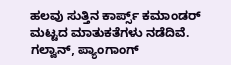ಹಲವು ಸುತ್ತಿನ ಕಾರ್ಪ್ಸ್ ಕಮಾಂಡರ್ ಮಟ್ಟದ ಮಾತುಕತೆಗಳು ನಡೆದಿವೆ. ಗಲ್ವಾನ್, ಪ್ಯಾಂಗಾಂಗ್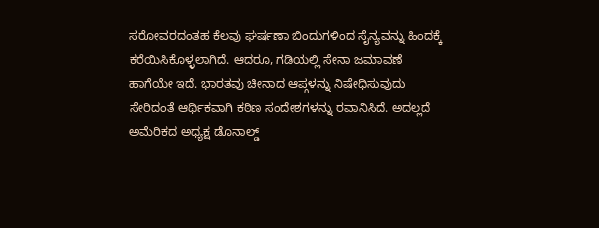ಸರೋವರದಂತಹ ಕೆಲವು ಘರ್ಷಣಾ ಬಿಂದುಗಳಿಂದ ಸೈನ್ಯವನ್ನು ಹಿಂದಕ್ಕೆ ಕರೆಯಿಸಿಕೊಳ್ಳಲಾಗಿದೆ. ಆದರೂ, ಗಡಿಯಲ್ಲಿ ಸೇನಾ ಜಮಾವಣೆ ಹಾಗೆಯೇ ಇದೆ. ಭಾರತವು ಚೀನಾದ ಆಪ್ಗಳನ್ನು ನಿಷೇಧಿಸುವುದು ಸೇರಿದಂತೆ ಆರ್ಥಿಕವಾಗಿ ಕಠಿಣ ಸಂದೇಶಗಳನ್ನು ರವಾನಿಸಿದೆ. ಅದಲ್ಲದೆ ಅಮೆರಿಕದ ಅಧ್ಯಕ್ಷ ಡೊನಾಲ್ಡ್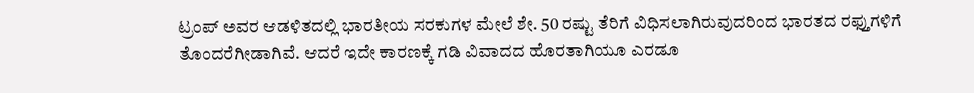ಟ್ರಂಪ್ ಅವರ ಆಡಳಿತದಲ್ಲಿ ಭಾರತೀಯ ಸರಕುಗಳ ಮೇಲೆ ಶೇ. 50 ರಷ್ಟು ತೆರಿಗೆ ವಿಧಿಸಲಾಗಿರುವುದರಿಂದ ಭಾರತದ ರಫ್ತುಗಳಿಗೆ ತೊಂದರೆಗೀಡಾಗಿವೆ. ಆದರೆ ಇದೇ ಕಾರಣಕ್ಕೆ ಗಡಿ ವಿವಾದದ ಹೊರತಾಗಿಯೂ ಎರಡೂ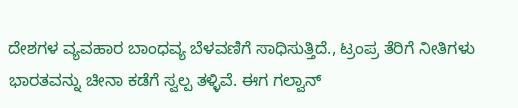ದೇಶಗಳ ವ್ಯವಹಾರ ಬಾಂಧವ್ಯ ಬೆಳವಣಿಗೆ ಸಾಧಿಸುತ್ತಿದೆ., ಟ್ರಂಪ್ರ ತೆರಿಗೆ ನೀತಿಗಳು ಭಾರತವನ್ನು ಚೀನಾ ಕಡೆಗೆ ಸ್ವಲ್ಪ ತಳ್ಳಿವೆ. ಈಗ ಗಲ್ವಾನ್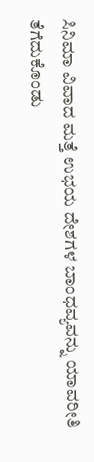ಸಿನಿಮಾ ವಿವಾದ ಮತ್ತೆ ಉಭಯ ದೇಶಗಳ ಬಾಂಧವ್ಯವನ್ನು ಯಾವರೀತಿ ತೆಗೆದುಕೊಂಡು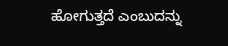ಹೋಗುತ್ತದೆ ಎಂಬುದನ್ನು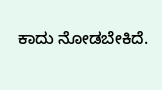ಕಾದು ನೋಡಬೇಕಿದೆ.